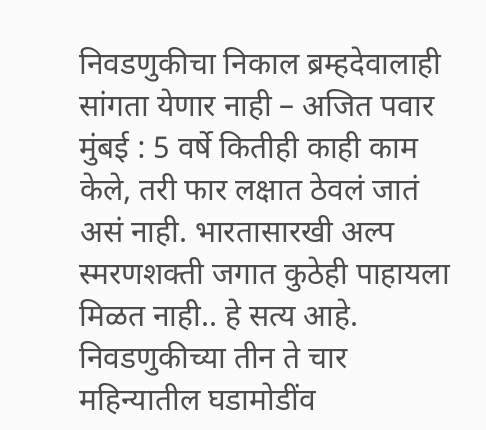निवडणुकीचा निकाल ब्रम्हदेवालाही सांगता येणार नाही – अजित पवार
मुंबई : 5 वर्षे कितीही काही काम केले, तरी फार लक्षात ठेवलं जातं असं नाही. भारतासारखी अल्प स्मरणशक्ती जगात कुठेही पाहायला मिळत नाही.. हे सत्य आहे. निवडणुकीच्या तीन ते चार महिन्यातील घडामोडींव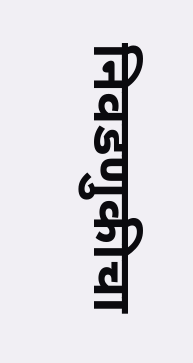निवडणुकीचा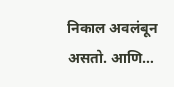निकाल अवलंबून असतो. आणि…